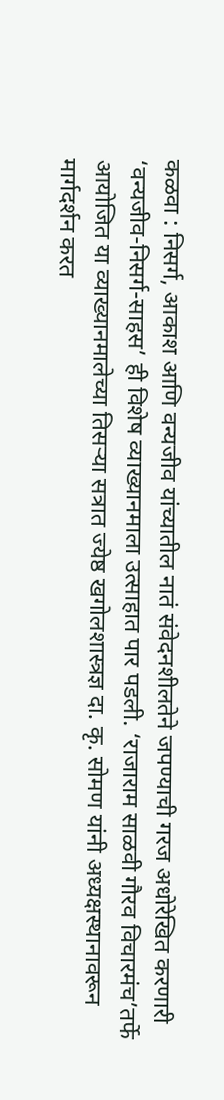कळवा : निसर्ग, आकाश आणि वन्यजीव यांच्यातील नातं संवेदनशीलतेने जपण्याची गरज अधोरेखित करणारी ‘वन्यजीव-निसर्ग-साहस’ ही विशेष व्याख्यानमाला उत्साहात पार पडली. ‘राजाराम साळवी गौरव विचारमंच’तर्फे आयोजित या व्याख्यानमालेच्या तिसऱ्या सत्रात ज्येष्ठ खगोलशास्त्रज्ञ दा. कृ. सोमण यांनी अध्यक्षस्थानावरून मार्गदर्शन करत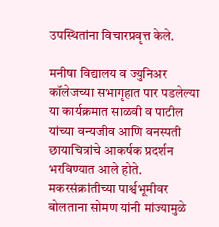उपस्थितांना विचारप्रवृत्त केले.

मनीषा विद्यालय व ज्युनिअर कॉलेजच्या सभागृहात पार पडलेल्या या कार्यक्रमात साळवी व पाटील यांच्या वन्यजीव आणि वनस्पती छायाचित्रांचे आकर्षक प्रदर्शन भरविण्यात आले होते. मकरसंक्रांतीच्या पार्श्वभूमीवर बोलताना सोमण यांनी मांज्यामुळे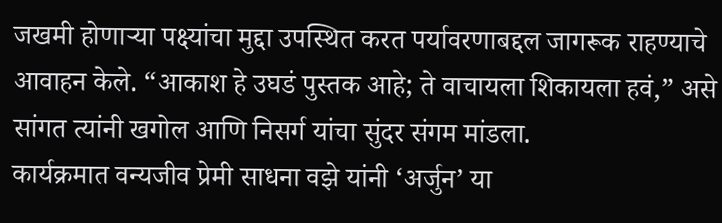जखमी होणाऱ्या पक्ष्यांचा मुद्दा उपस्थित करत पर्यावरणाबद्दल जागरूक राहण्याचे आवाहन केले. “आकाश हे उघडं पुस्तक आहे; ते वाचायला शिकायला हवं,” असे सांगत त्यांनी खगोल आणि निसर्ग यांचा सुंदर संगम मांडला.
कार्यक्रमात वन्यजीव प्रेमी साधना वझे यांनी ‘अर्जुन’ या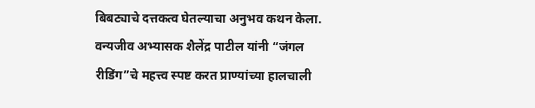बिबट्याचे दत्तकत्व घेतल्याचा अनुभव कथन केला. वन्यजीव अभ्यासक शैलेंद्र पाटील यांनी “जंगल रीडिंग”चे महत्त्व स्पष्ट करत प्राण्यांच्या हालचाली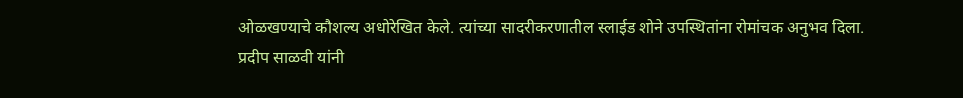ओळखण्याचे कौशल्य अधोरेखित केले. त्यांच्या सादरीकरणातील स्लाईड शोने उपस्थितांना रोमांचक अनुभव दिला.
प्रदीप साळवी यांनी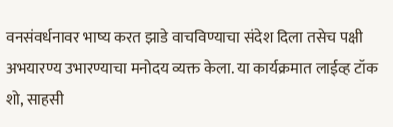वनसंवर्धनावर भाष्य करत झाडे वाचविण्याचा संदेश दिला तसेच पक्षी अभयारण्य उभारण्याचा मनोदय व्यक्त केला. या कार्यक्रमात लाईव्ह टॉक शो, साहसी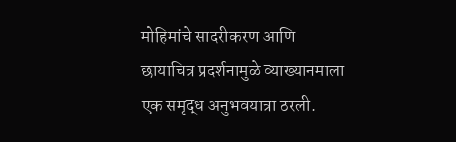मोहिमांचे सादरीकरण आणि छायाचित्र प्रदर्शनामुळे व्याख्यानमाला एक समृद्ध अनुभवयात्रा ठरली.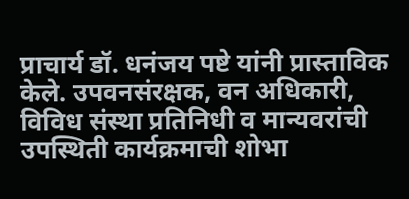प्राचार्य डॉ. धनंजय पष्टे यांनी प्रास्ताविक केले. उपवनसंरक्षक, वन अधिकारी, विविध संस्था प्रतिनिधी व मान्यवरांची उपस्थिती कार्यक्रमाची शोभा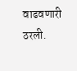वाढवणारी ठरली.